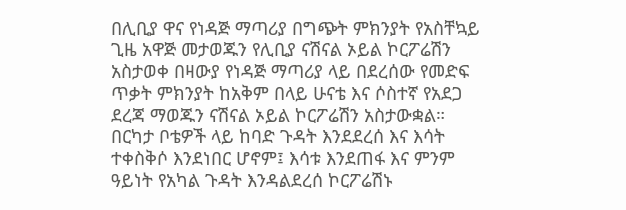በሊቢያ ዋና የነዳጅ ማጣሪያ በግጭት ምክንያት የአስቸኳይ ጊዜ አዋጅ መታወጁን የሊቢያ ናሽናል ኦይል ኮርፖሬሽን አስታወቀ በዛውያ የነዳጅ ማጣሪያ ላይ በደረሰው የመድፍ ጥቃት ምክንያት ከአቅም በላይ ሁናቴ እና ሶስተኛ የአደጋ ደረጃ ማወጁን ናሽናል ኦይል ኮርፖሬሽን አስታውቋል። በርካታ ቦቴዎች ላይ ከባድ ጉዳት እንደደረሰ እና እሳት ተቀስቅሶ እንደነበር ሆኖም፤ እሳቱ እንደጠፋ እና ምንም ዓይነት የአካል ጉዳት እንዳልደረሰ ኮርፖሬሽኑ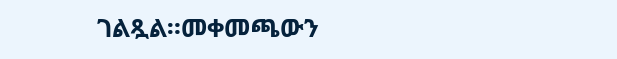ገልጿል።መቀመጫውን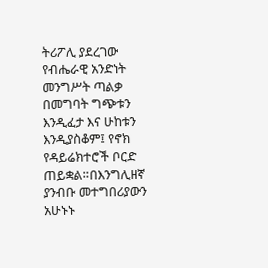ትሪፖሊ ያደረገው የብሔራዊ አንድነት መንግሥት ጣልቃ በመግባት ግጭቱን እንዲፈታ እና ሁከቱን እንዲያስቆም፤ የኖክ የዳይሬክተሮች ቦርድ ጠይቋል።በእንግሊዘኛ ያንብቡ መተግበሪያውን አሁኑኑ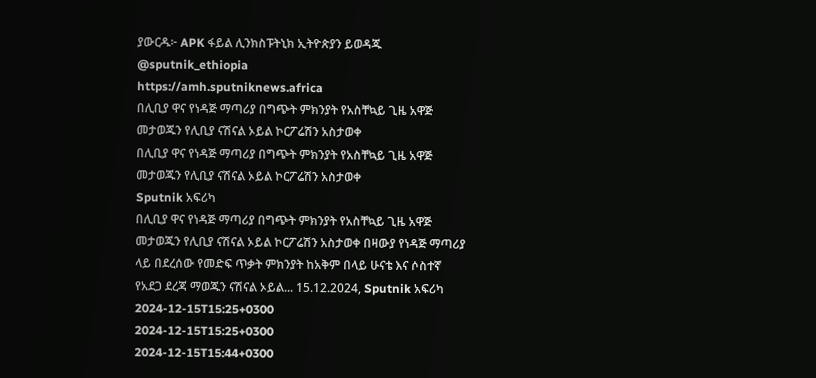ያውርዱ፦ APK ፋይል ሊንክስፑትኒክ ኢትዮጵያን ይወዳጁ @sputnik_ethiopia
https://amh.sputniknews.africa
በሊቢያ ዋና የነዳጅ ማጣሪያ በግጭት ምክንያት የአስቸኳይ ጊዜ አዋጅ መታወጁን የሊቢያ ናሽናል ኦይል ኮርፖሬሽን አስታወቀ
በሊቢያ ዋና የነዳጅ ማጣሪያ በግጭት ምክንያት የአስቸኳይ ጊዜ አዋጅ መታወጁን የሊቢያ ናሽናል ኦይል ኮርፖሬሽን አስታወቀ
Sputnik አፍሪካ
በሊቢያ ዋና የነዳጅ ማጣሪያ በግጭት ምክንያት የአስቸኳይ ጊዜ አዋጅ መታወጁን የሊቢያ ናሽናል ኦይል ኮርፖሬሽን አስታወቀ በዛውያ የነዳጅ ማጣሪያ ላይ በደረሰው የመድፍ ጥቃት ምክንያት ከአቅም በላይ ሁናቴ እና ሶስተኛ የአደጋ ደረጃ ማወጁን ናሽናል ኦይል... 15.12.2024, Sputnik አፍሪካ
2024-12-15T15:25+0300
2024-12-15T15:25+0300
2024-12-15T15:44+0300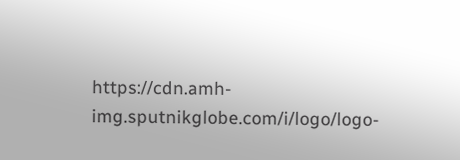https://cdn.amh-img.sputnikglobe.com/i/logo/logo-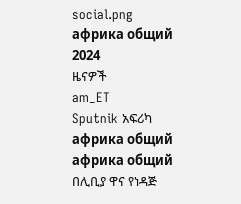social.png
африка общий
2024
ዜናዎች
am_ET
Sputnik አፍሪካ
африка общий
африка общий
በሊቢያ ዋና የነዳጅ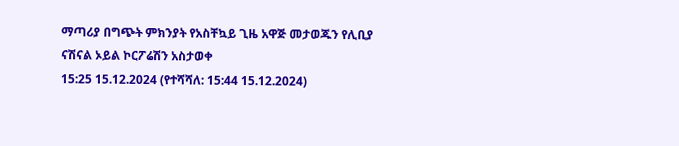ማጣሪያ በግጭት ምክንያት የአስቸኳይ ጊዜ አዋጅ መታወጁን የሊቢያ ናሽናል ኦይል ኮርፖሬሽን አስታወቀ
15:25 15.12.2024 (የተሻሻለ: 15:44 15.12.2024)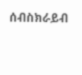ሰብስክራይብ